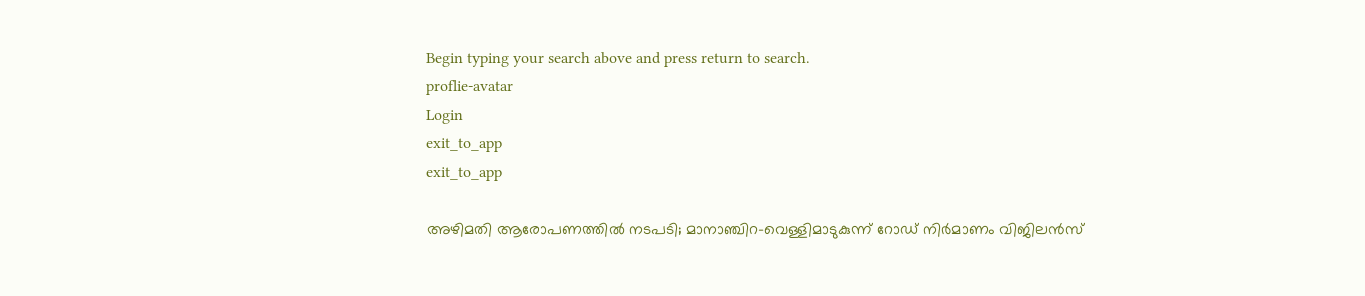Begin typing your search above and press return to search.
proflie-avatar
Login
exit_to_app
exit_to_app

അഴിമതി ആരോപണത്തിൽ നടപടി; മാനാഞ്ചിറ-വെള്ളിമാടുകുന്ന് റോഡ് നിർമാണം വിജിലൻസ്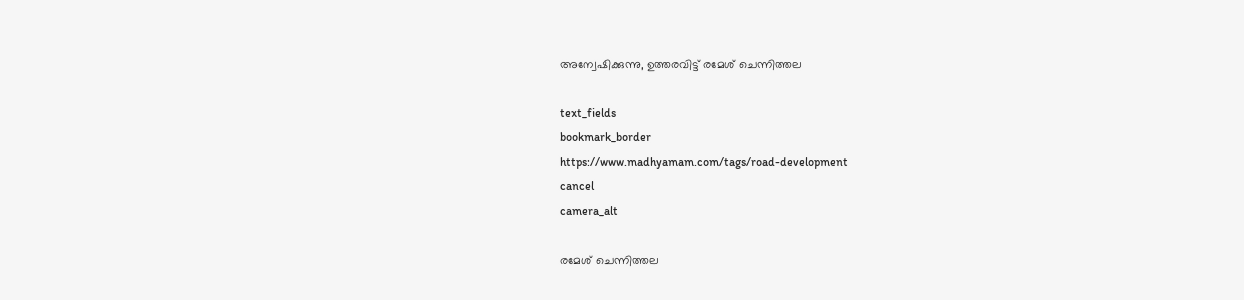അന്വേഷിക്കുന്നു, ഉത്തരവിട്ട് രമേശ് ചെന്നിത്തല

text_fields
bookmark_border
https://www.madhyamam.com/tags/road-development
cancel
camera_alt

രമേശ് ചെന്നിത്തല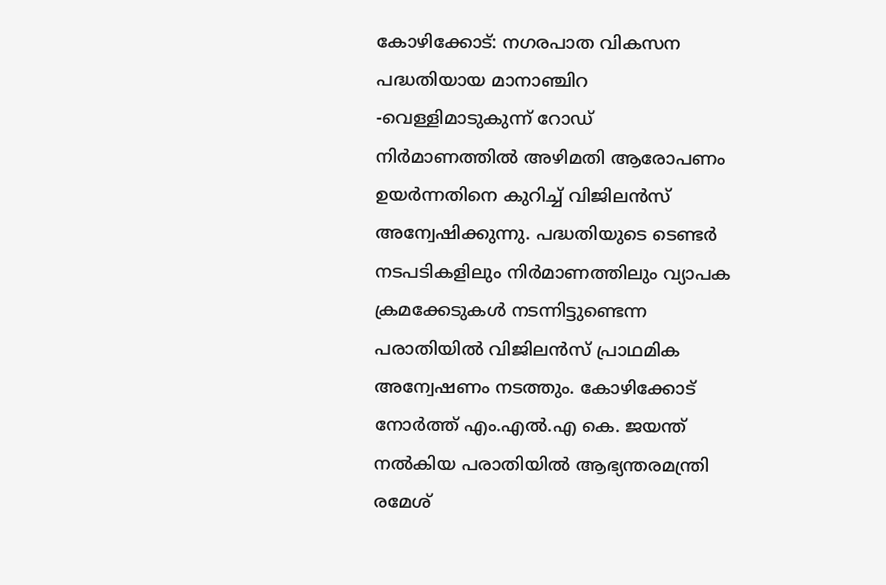കോഴിക്കോട്: നഗരപാത വികസന പദ്ധതിയായ മാനാഞ്ചിറ -വെള്ളിമാടുകുന്ന് റോഡ് നിർമാണത്തിൽ അഴിമതി ആരോപണം ഉയർന്നതിനെ കുറിച്ച് വിജിലൻസ് അന്വേഷിക്കുന്നു. പദ്ധതിയുടെ ടെണ്ടർ നടപടികളിലും നിർമാണത്തിലും വ്യാപക ക്രമക്കേടുകൾ നടന്നിട്ടുണ്ടെന്ന പരാതിയിൽ വിജിലൻസ് പ്രാഥമിക അന്വേഷണം നടത്തും. കോഴിക്കോട് നോർത്ത് എം.എൽ.എ കെ. ജയന്ത് നൽകിയ പരാതിയിൽ ആഭ്യന്തരമന്ത്രി രമേശ്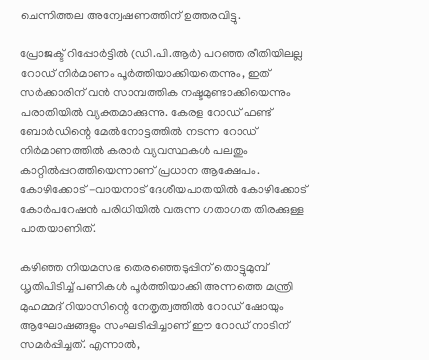ചെന്നിത്തല അന്വേഷണത്തിന് ഉത്തരവിട്ടു.

പ്രോജക്ട് റിപ്പോർട്ടിൽ (ഡി.പി.ആർ) പറഞ്ഞ രീതിയിലല്ല റോഡ് നിർമാണം പൂർത്തിയാക്കിയതെന്നും, ഇത് സർക്കാരിന് വൻ സാമ്പത്തിക നഷ്ടമുണ്ടാക്കിയെന്നും പരാതിയിൽ വ്യക്തമാക്കുന്നു. കേരള റോഡ് ഫണ്ട് ബോർഡിന്റെ മേൽനോട്ടത്തിൽ നടന്ന റോഡ് നിർമാണത്തിൽ കരാർ വ്യവസ്ഥകൾ പലതും കാറ്റിൽപ്പറത്തിയെന്നാണ് പ്രധാന ആക്ഷേപം. കോഴിക്കോട് -വായനാട് ദേശീയപാതയിൽ കോഴിക്കോട് കോർപറേഷൻ പരിധിയിൽ വരുന്ന ഗതാഗത തിരക്കുള്ള പാതയാണിത്.

കഴിഞ്ഞ നിയമസഭ തെരഞ്ഞെടുപ്പിന് തൊട്ടുമുമ്പ് ധൃതിപിടിച്ച് പണികൾ പൂർത്തിയാക്കി അന്നത്തെ മന്ത്രി മുഹമ്മദ് റിയാസിന്റെ നേതൃത്വത്തിൽ റോഡ് ഷോയും ആഘോഷങ്ങളും സംഘടിപ്പിച്ചാണ് ഈ റോഡ് നാടിന് സമർപ്പിച്ചത്. എന്നാൽ,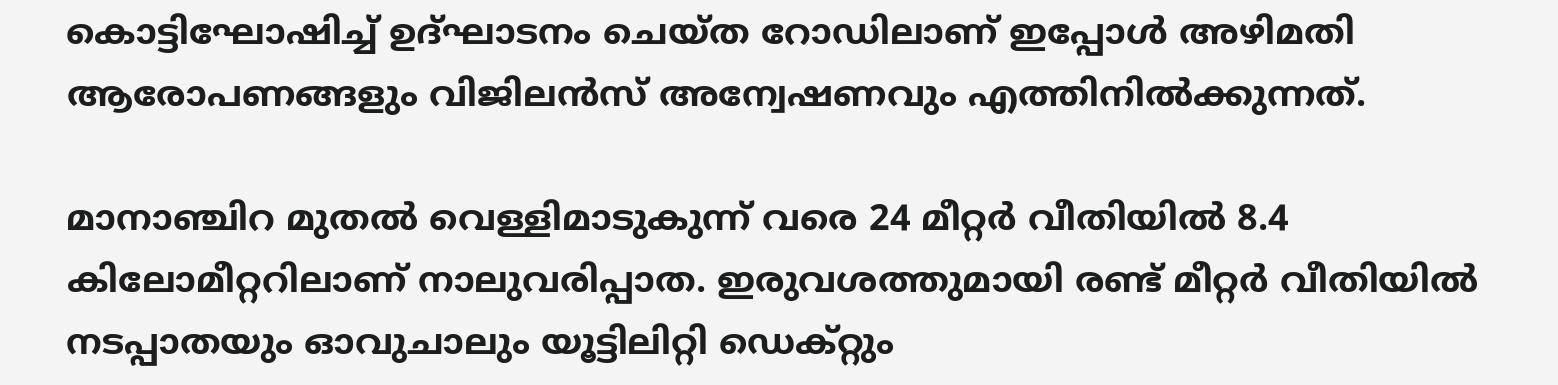കൊട്ടിഘോഷിച്ച് ഉദ്ഘാടനം ചെയ്ത റോഡിലാണ് ഇപ്പോൾ അഴിമതി ആരോപണങ്ങളും വിജിലൻസ് അന്വേഷണവും എത്തിനിൽക്കുന്നത്.

മാനാഞ്ചിറ മുതല്‍ വെള്ളിമാടുകുന്ന് വരെ 24 മീറ്റര്‍ വീതിയില്‍ 8.4 കിലോമീറ്ററിലാണ് നാലുവരിപ്പാത. ഇരുവശത്തുമായി രണ്ട് മീറ്റർ വീതിയിൽ നടപ്പാതയും ഓവുചാലും യൂട്ടിലിറ്റി ഡെക്റ്റും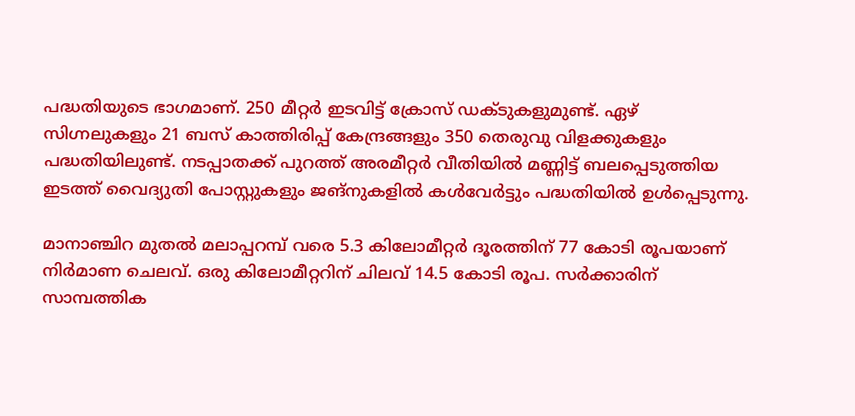പദ്ധതിയുടെ ഭാഗമാണ്. 250 മീറ്റർ ഇടവിട്ട് ക്രോസ് ഡക്ടുകളുമുണ്ട്. ഏഴ് സിഗ്നലുകളും 21 ബസ് കാത്തിരിപ്പ് കേന്ദ്രങ്ങളും 350 തെരുവു വിളക്കുകളും പദ്ധതിയിലുണ്ട്. നടപ്പാതക്ക് പുറത്ത് അരമീറ്റർ വീതിയിൽ മണ്ണിട്ട് ബലപ്പെടുത്തിയ ഇടത്ത് വൈദ്യുതി പോസ്റ്റുകളും ജങ്നുകളിൽ കൾവേർട്ടും പദ്ധതിയിൽ ഉൾപ്പെടുന്നു.

മാനാഞ്ചിറ മുതൽ മലാപ്പറമ്പ് വരെ 5.3 കിലോമീറ്റർ ദൂരത്തിന് 77 കോടി രൂപയാണ് നിർമാണ ചെലവ്. ഒരു കിലോമീറ്ററിന് ചിലവ് 14.5 കോടി രൂപ. സർക്കാരിന് സാമ്പത്തിക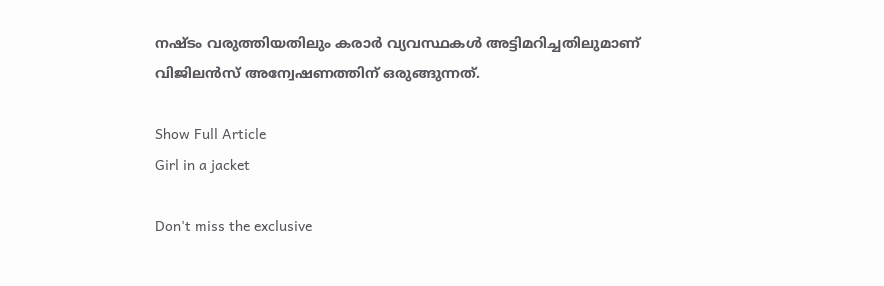നഷ്ടം വരുത്തിയതിലും കരാർ വ്യവസ്ഥകൾ അട്ടിമറിച്ചതിലുമാണ് വിജിലൻസ് അന്വേഷണത്തിന് ഒരുങ്ങുന്നത്.

Show Full Article
Girl in a jacket

Don't miss the exclusive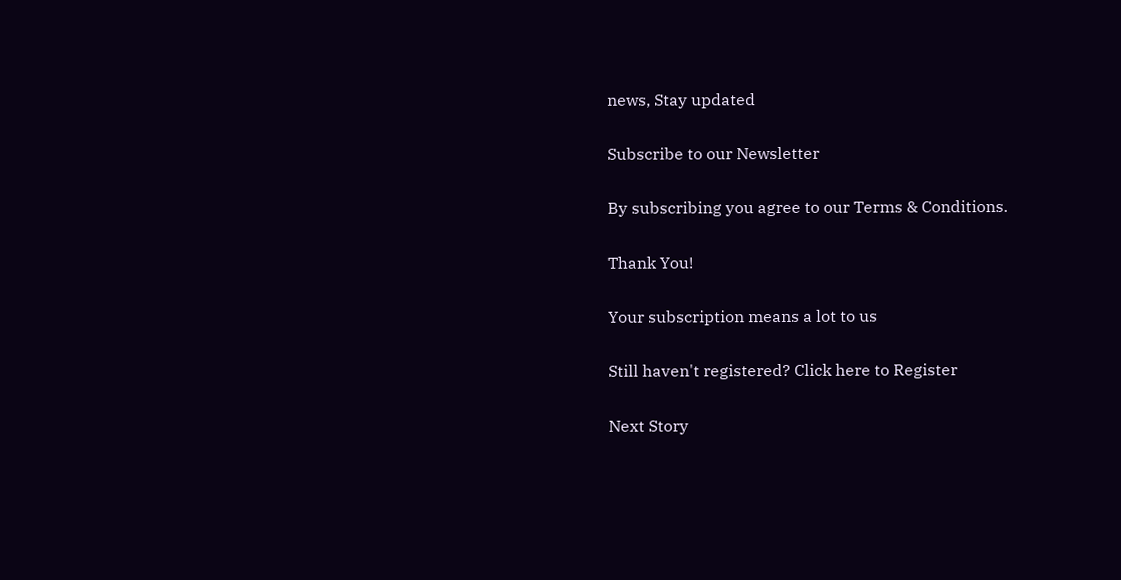news, Stay updated

Subscribe to our Newsletter

By subscribing you agree to our Terms & Conditions.

Thank You!

Your subscription means a lot to us

Still haven't registered? Click here to Register

Next Story